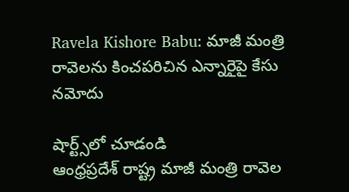Ravela Kishore Babu: మాజీ మంత్రి రావెలను కించపరిచిన ఎన్నారైపై కేసు నమోదు

షార్ట్స్‌లో చూడండి
ఆంధ్రప్రదేశ్ రాష్ట్ర మాజీ మంత్రి రావెల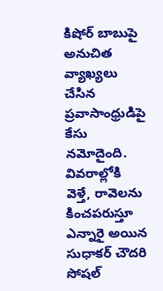కిషోర్ బాబుపై అనుచిత వ్యాఖ్యలు చేసిన ప్రవాసాంధ్రుడిపై కేసు నమోదైంది. వివరాల్లోకి వెళ్తే, రావెలను కించపరుస్తూ ఎన్నారై అయిన సుధాకర్ చౌదరి సోషల్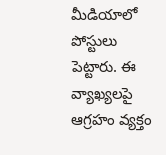మీడియాలో పోస్టులు పెట్టారు. ఈ వ్యాఖ్యలపై ఆగ్రహం వ్యక్తం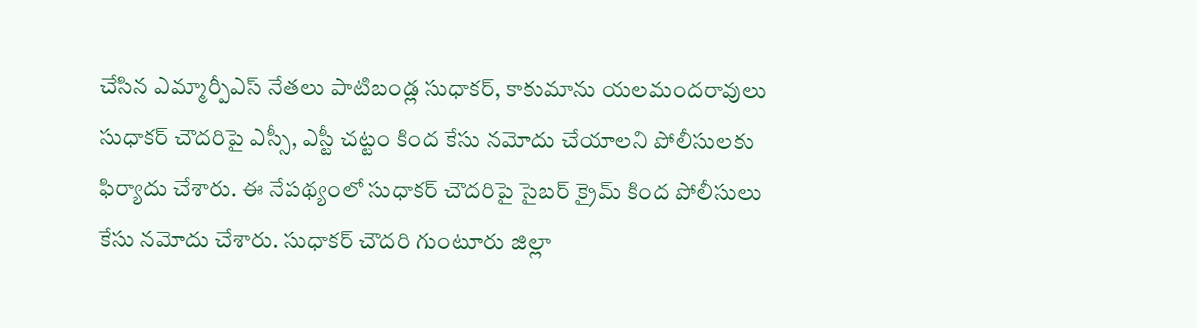చేసిన ఎమ్మార్పీఎస్ నేతలు పాటిబండ్ల సుధాకర్, కాకుమాను యలమందరావులు సుధాకర్ చౌదరిపై ఎస్సీ, ఎస్టీ చట్టం కింద కేసు నమోదు చేయాలని పోలీసులకు ఫిర్యాదు చేశారు. ఈ నేపథ్యంలో సుధాకర్ చౌదరిపై సైబర్ క్రైమ్ కింద పోలీసులు కేసు నమోదు చేశారు. సుధాకర్ చౌదరి గుంటూరు జిల్లా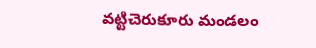వట్టిచెరుకూరు మండలం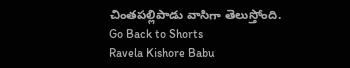చింతపల్లిపాడు వాసిగా తెలుస్తోంది.
Go Back to Shorts
Ravela Kishore Babu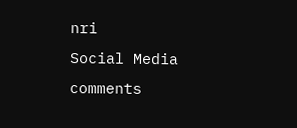nri
Social Media
comments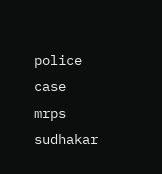police
case
mrps
sudhakar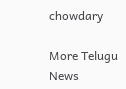chowdary

More Telugu News